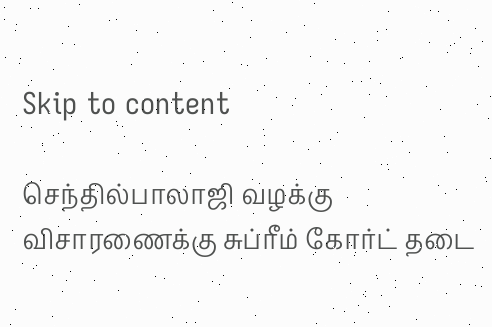Skip to content

செந்தில்பாலாஜி வழக்கு விசாரணைக்கு சுப்ரீம் கோர்ட் தடை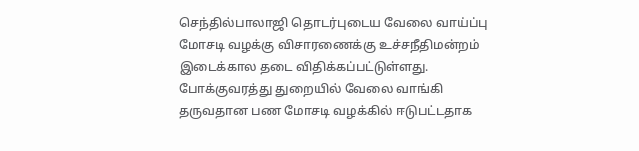செந்தில்பாலாஜி தொடர்புடைய வேலை வாய்ப்பு மோசடி வழக்கு விசாரணைக்கு உச்சநீதிமன்றம் இடைக்கால தடை விதிக்கப்பட்டுள்ளது. போக்குவரத்து துறையில் வேலை வாங்கி தருவதான பண மோசடி வழக்கில் ஈடுபட்டதாக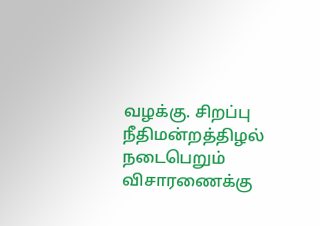வழக்கு. சிறப்பு நீதிமன்றத்திழல் நடைபெறும் விசாரணைக்கு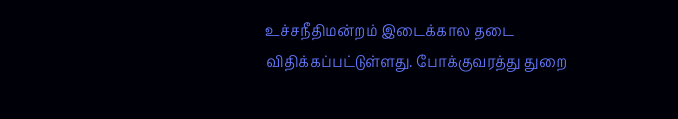உச்சநீதிமன்றம் இடைக்கால தடை விதிக்கப்பட்டுள்ளது. போக்குவரத்து துறை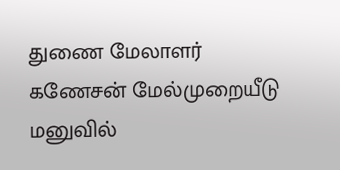துணை மேலாளர் கணேசன் மேல்முறையீடு மனுவில்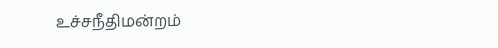உச்சநீதிமன்றம்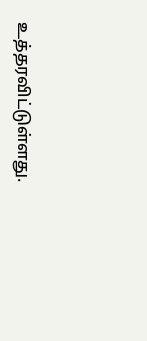உத்தரவிட்டுள்ளது.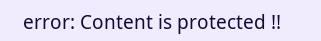error: Content is protected !!